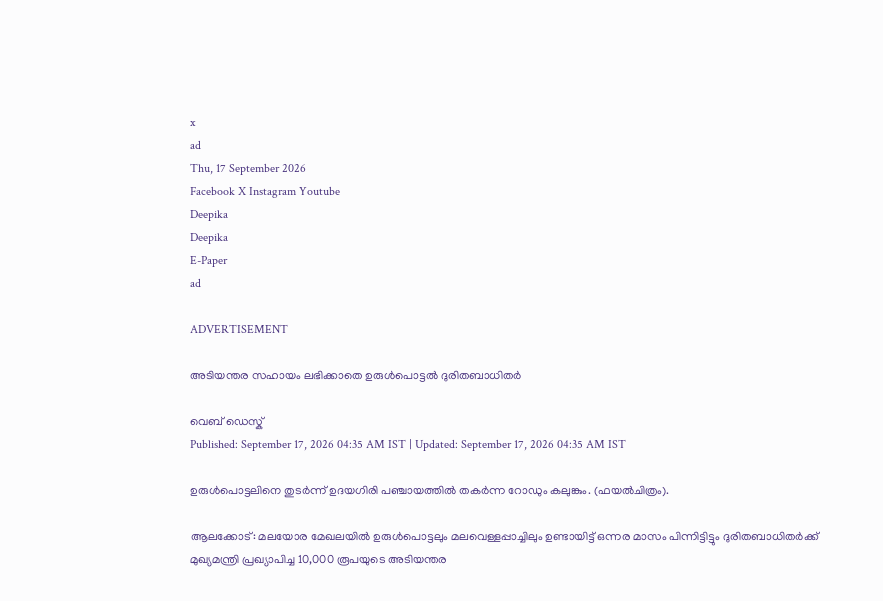x
ad
Thu, 17 September 2026
Facebook X Instagram Youtube
Deepika
Deepika
E-Paper
ad

ADVERTISEMENT

അടിയന്തര സഹായം ലഭിക്കാതെ ഉരുൾപൊട്ടൽ ദുരിതബാധിതർ

വെബ് ഡെസ്ക്
Published: September 17, 2026 04:35 AM IST | Updated: September 17, 2026 04:35 AM IST

ഉരുൾപൊട്ടലിനെ തുടർന്ന് ഉദയഗിരി പഞ്ചായത്തിൽ തകർന്ന റോഡും കലുങ്കും. (ഫയൽചിത്രം).

ആലക്കോട്: മലയോര മേഖലയിൽ ഉരുൾപൊട്ടലും മലവെള്ളപ്പാച്ചിലും ഉണ്ടായിട്ട് ഒന്നര മാസം പിന്നിട്ടിട്ടും ദുരിതബാധിതർക്ക് മുഖ്യമന്ത്രി പ്രഖ്യാപിച്ച 10,000 രൂപയുടെ അടിയന്തര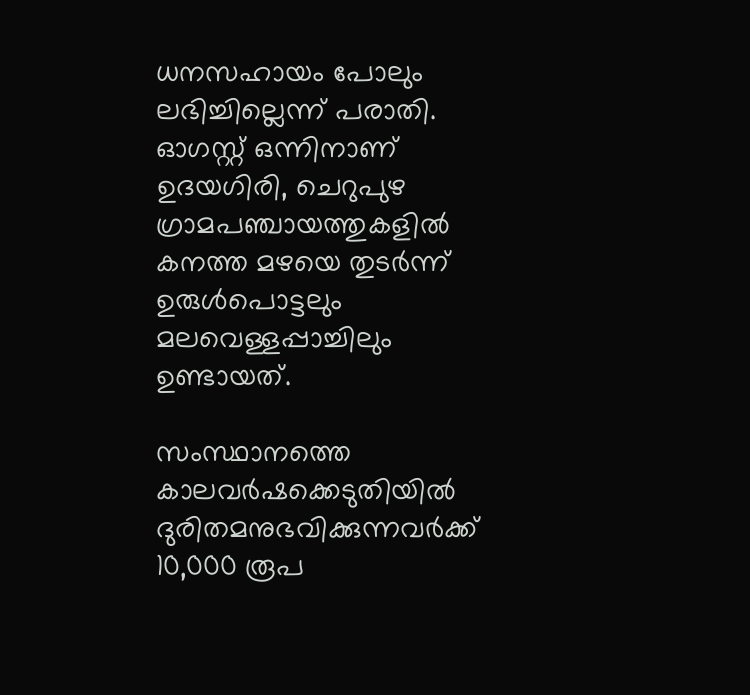ധനസഹായം പോലും ലഭിച്ചില്ലെന്ന് പരാതി. ഓഗസ്റ്റ് ഒന്നിനാണ് ഉദയഗിരി, ചെറുപുഴ ഗ്രാമപഞ്ചായത്തുകളിൽ കനത്ത മഴയെ തുടർന്ന് ഉരുൾപൊട്ടലും മലവെള്ളപ്പാച്ചിലും ഉണ്ടായത്.

സംസ്ഥാനത്തെ കാലവർഷക്കെടുതിയിൽ ദുരിതമനുഭവിക്കുന്നവർക്ക് 10,000 രൂപ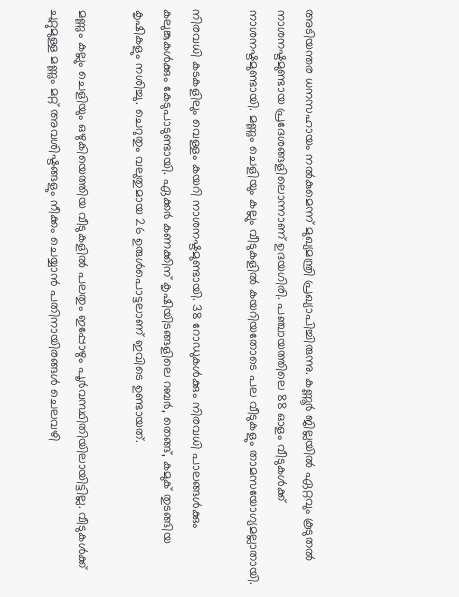അടിയന്തര ധനസഹായം നൽകുമെന്ന് മുഖ്യമന്ത്രി പ്രഖ്യാപിച്ചിരുന്നു. കണ്ണൂർ ജില്ലയിൽ ഏറ്റവും കൂടുതൽ നാശനഷ്ടമുണ്ടായ പ്രദേശങ്ങളിലൊന്നാണ് ഉദയഗിരി. പഞ്ചായത്തിലെ 88 ഓളം വീടുകൾക്ക് നാശനഷ്ടമുണ്ടായി. മണ്ണും ചെളിയും കല്ലും വീടുകളിൽ കയറിയതോടെ പല വീടുകളും താമസയോഗ്യമല്ലാതായി.

നിരവധി കടകളിലും വെള്ളം കയറി നാശനഷ്ടമുണ്ടായി. 38 റോഡുകൾക്കും നിരവധി പാലങ്ങൾക്കും കലുങ്കുകൾക്കും കേടുപാടുണ്ടായി. ഏക്കർ കണക്കിന് കൃഷിയിടങ്ങളിലെ റബർ, തെങ്ങ്, കമുക് തുടങ്ങിയ കൃഷികളും നശിച്ചു. ചെറുതും വലുതുമായ 26 ഉരുൾപൊട്ടലാണ് ഇവിടെ ഉണ്ടായത്.

മണ്ണും കല്ലും ചെളിയും ഒഴുകിയെത്തിയ വീടുകളിൽ പലതും ഇപ്പോഴും പൂർവസ്ഥിതിയിലായിട്ടില്ല. വീടുകൾക്ക് ചുറ്റുമുള്ള മണ്ണും മറ്റ് അവശിഷ്ടങ്ങളും നീക്കം ചെയ്യാൻ പതിനായിരങ്ങൾ ചെലവഴി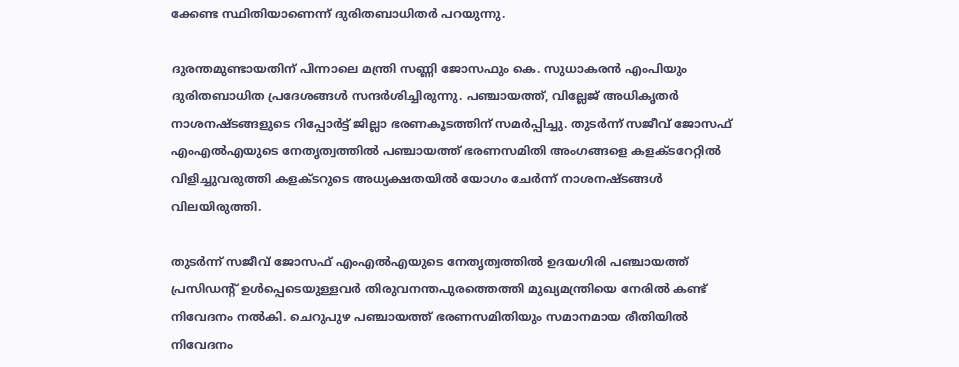ക്കേണ്ട സ്ഥിതിയാണെന്ന് ദുരിതബാധിതർ പറയുന്നു.

ദുരന്തമുണ്ടായതിന് പിന്നാലെ മന്ത്രി സണ്ണി ജോസഫും കെ. സുധാകരൻ എംപിയും ദുരിതബാധിത പ്രദേശങ്ങൾ സന്ദർശിച്ചിരുന്നു. പഞ്ചായത്ത്, വില്ലേജ് അധികൃതർ നാശനഷ്ടങ്ങളുടെ റിപ്പോർട്ട് ജില്ലാ ഭരണകൂടത്തിന് സമർപ്പിച്ചു. തുടർന്ന് സജീവ് ജോസഫ് എംഎൽഎയുടെ നേതൃത്വത്തിൽ പഞ്ചായത്ത് ഭരണസമിതി അംഗങ്ങളെ കളക്ടറേറ്റിൽ വിളിച്ചുവരുത്തി കളക്ടറുടെ അധ്യക്ഷതയിൽ യോഗം ചേർന്ന് നാശനഷ്ടങ്ങൾ വിലയിരുത്തി.

തുടർന്ന് സജീവ് ജോസഫ് എംഎൽഎയുടെ നേതൃത്വത്തിൽ ഉദയഗിരി പഞ്ചായത്ത് പ്രസിഡന്‍റ് ഉൾപ്പെടെയുള്ളവർ തിരുവനന്തപുരത്തെത്തി മുഖ്യമന്ത്രിയെ നേരിൽ കണ്ട് നിവേദനം നൽകി. ചെറുപുഴ പഞ്ചായത്ത് ഭരണസമിതിയും സമാനമായ രീതിയിൽ നിവേദനം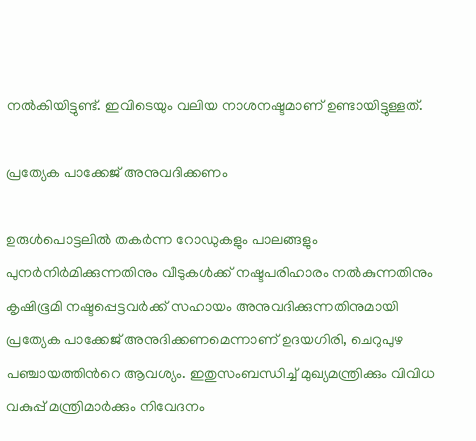നൽകിയിട്ടുണ്ട്. ഇവിടെയും വലിയ നാശനഷ്ടമാണ് ഉണ്ടായിട്ടുള്ളത്.

പ്രത്യേക പാക്കേജ് അനുവദിക്കണം

ഉരുൾപൊട്ടലിൽ തകർന്ന റോഡുകളും പാലങ്ങളും പുനർനിർമിക്കുന്നതിനും വീടുകൾക്ക് നഷ്ടപരിഹാരം നൽകുന്നതിനും കൃഷിഭൂമി നഷ്ടപ്പെട്ടവർക്ക് സഹായം അനുവദിക്കുന്നതിനുമായി പ്രത്യേക പാക്കേജ് അനുദിക്കണമെന്നാണ് ഉദയഗിരി, ചെറുപുഴ പഞ്ചായത്തിന്‍റെ ആവശ്യം. ഇതുസംബന്ധിച്ച് മുഖ്യമന്ത്രിക്കും വിവിധ വകുപ്പ് മന്ത്രിമാർക്കും നിവേദനം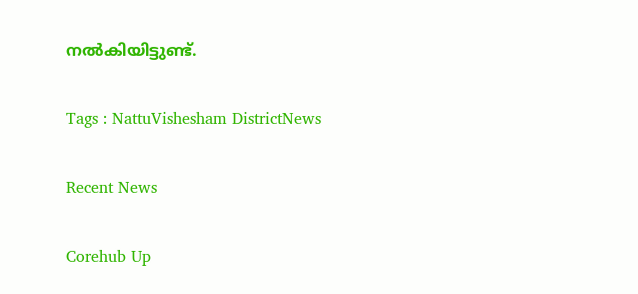നൽകിയിട്ടുണ്ട്.

Tags : NattuVishesham DistrictNews

Recent News

Corehub Up